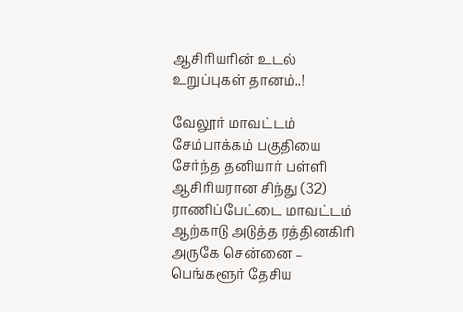ஆசிரியரின் உடல் உறுப்புகள் தானம்..!

வேலூர் மாவட்டம் சேம்பாக்கம் பகுதியை சேர்ந்த தனியார் பள்ளி ஆசிரியரான சிந்து (32) ராணிப்பேட்டை மாவட்டம் ஆற்காடு அடுத்த ரத்தினகிரி அருகே சென்னை – பெங்களூர் தேசிய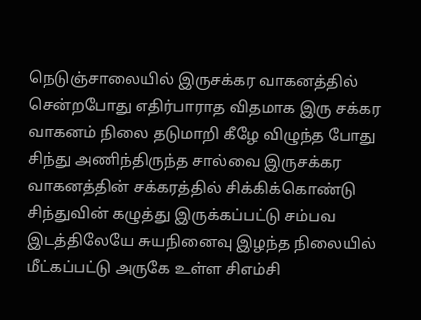நெடுஞ்சாலையில் இருசக்கர வாகனத்தில் சென்றபோது எதிர்பாராத விதமாக இரு சக்கர வாகனம் நிலை தடுமாறி கீழே விழுந்த போது சிந்து அணிந்திருந்த சால்வை இருசக்கர வாகனத்தின் சக்கரத்தில் சிக்கிக்கொண்டு சிந்துவின் கழுத்து இருக்கப்பட்டு சம்பவ இடத்திலேயே சுயநினைவு இழந்த நிலையில் மீட்கப்பட்டு அருகே உள்ள சிஎம்சி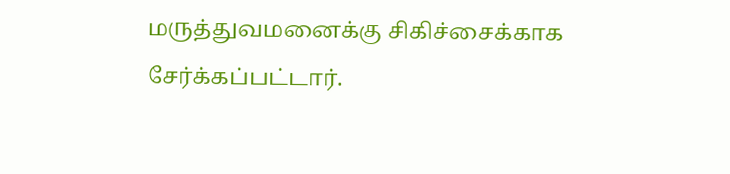மருத்துவமனைக்கு சிகிச்சைக்காக சேர்க்கப்பட்டார்.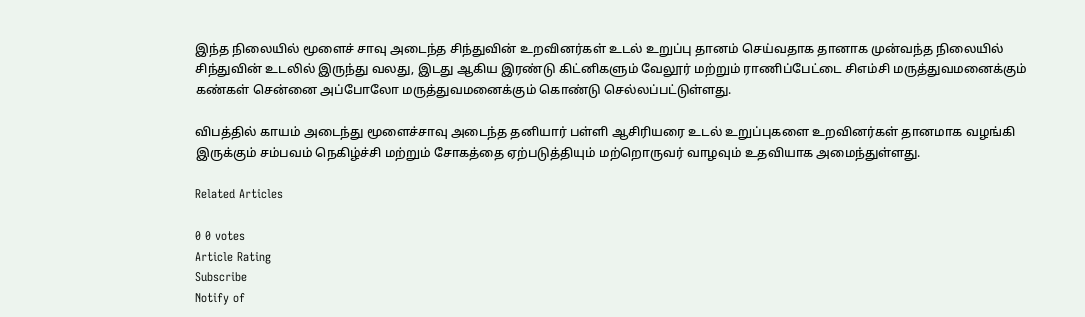இந்த நிலையில் மூளைச் சாவு அடைந்த சிந்துவின் உறவினர்கள் உடல் உறுப்பு தானம் செய்வதாக தானாக முன்வந்த நிலையில் சிந்துவின் உடலில் இருந்து வலது, இடது ஆகிய இரண்டு கிட்னிகளும் வேலூர் மற்றும் ராணிப்பேட்டை சிஎம்சி மருத்துவமனைக்கும் கண்கள் சென்னை அப்போலோ மருத்துவமனைக்கும் கொண்டு செல்லப்பட்டுள்ளது.

விபத்தில் காயம் அடைந்து மூளைச்சாவு அடைந்த தனியார் பள்ளி ஆசிரியரை உடல் உறுப்புகளை உறவினர்கள் தானமாக வழங்கி இருக்கும் சம்பவம் நெகிழ்ச்சி மற்றும் சோகத்தை ஏற்படுத்தியும் மற்றொருவர் வாழவும் உதவியாக அமைந்துள்ளது.

Related Articles

0 0 votes
Article Rating
Subscribe
Notify of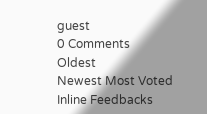guest
0 Comments
Oldest
Newest Most Voted
Inline Feedbacks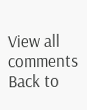View all comments
Back to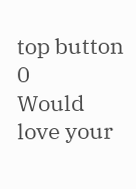top button
0
Would love your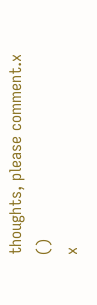thoughts, please comment.x
()
x